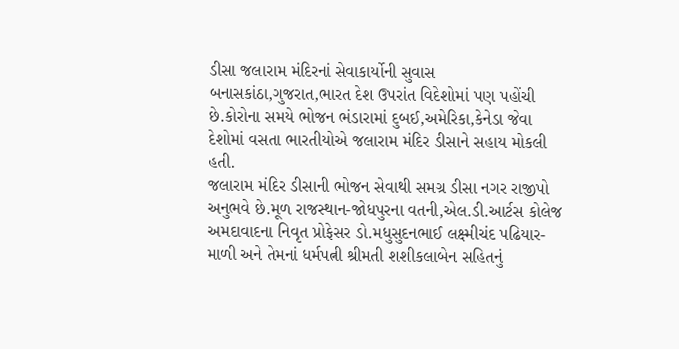ડીસા જલારામ મંદિરનાં સેવાકાર્યોની સુવાસ બનાસકાંઠા,ગુજરાત,ભારત દેશ ઉપરાંત વિદેશોમાં પણ પહોંચી છે.કોરોના સમયે ભોજન ભંડારામાં દુબઈ,અમેરિકા,કેનેડા જેવા દેશોમાં વસતા ભારતીયોએ જલારામ મંદિર ડીસાને સહાય મોકલી હતી.
જલારામ મંદિર ડીસાની ભોજન સેવાથી સમગ્ર ડીસા નગર રાજીપો અનુભવે છે.મૂળ રાજસ્થાન-જોધપુરના વતની,એલ.ડી.આર્ટસ કોલેજ અમદાવાદના નિવૃત પ્રોફેસર ડો.મધુસુદનભાઈ લક્ષ્મીચંદ પઢિયાર-માળી અને તેમનાં ધર્મપત્ની શ્રીમતી શશીકલાબેન સહિતનું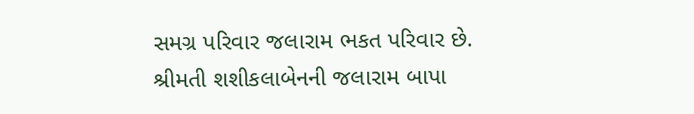સમગ્ર પરિવાર જલારામ ભકત પરિવાર છે.
શ્રીમતી શશીકલાબેનની જલારામ બાપા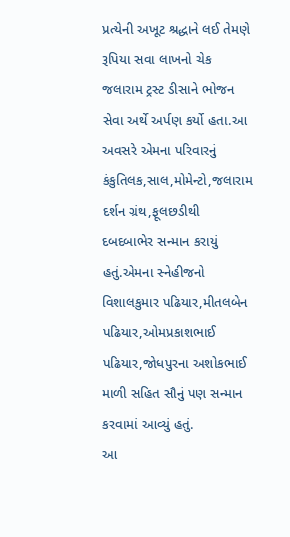પ્રત્યેની અખૂટ શ્રદ્ધાને લઈ તેમણે રૂપિયા સવા લાખનો ચેક જલારામ ટ્રસ્ટ ડીસાને ભોજન સેવા અર્થે અર્પણ કર્યો હતા.આ અવસરે એમના પરિવારનું કંકુતિલક,સાલ,મોમેન્ટો,જલારામ દર્શન ગ્રંથ,ફૂલછડીથી દબદબાભેર સન્માન કરાયું હતું.એમના સ્નેહીજનો વિશાલકુમાર પઢિયાર,મીતલબેન પઢિયાર,ઓમપ્રકાશભાઈ પઢિયાર,જોધપુરના અશોકભાઈ માળી સહિત સૌનું પણ સન્માન કરવામાં આવ્યું હતું.
આ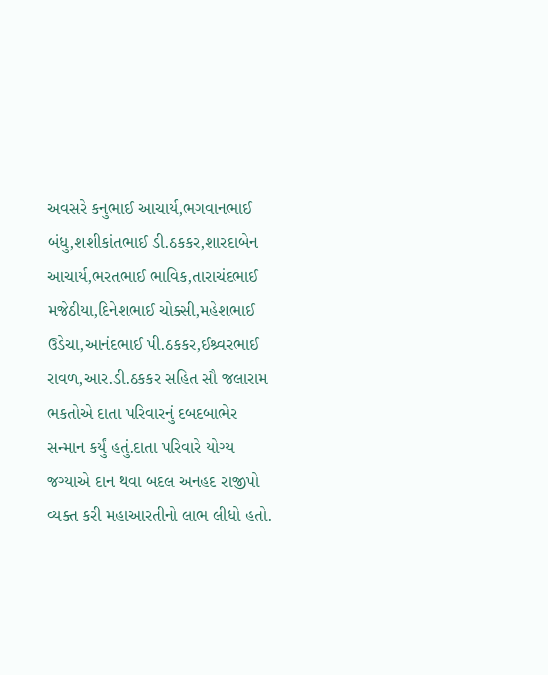અવસરે કનુભાઈ આચાર્ય,ભગવાનભાઈ બંધુ,શશીકાંતભાઈ ડી.ઠકકર,શારદાબેન આચાર્ય,ભરતભાઈ ભાવિક,તારાચંદભાઈ મજેઠીયા,દિનેશભાઈ ચોક્સી,મહેશભાઈ ઉડેચા,આનંદભાઈ પી.ઠકકર,ઈશ્ર્વરભાઈ રાવળ,આર.ડી.ઠકકર સહિત સૌ જલારામ ભકતોએ દાતા પરિવારનું દબદબાભેર સન્માન કર્યું હતું.દાતા પરિવારે યોગ્ય જગ્યાએ દાન થવા બદલ અનહદ રાજીપો વ્યક્ત કરી મહાઆરતીનો લાભ લીધો હતો.